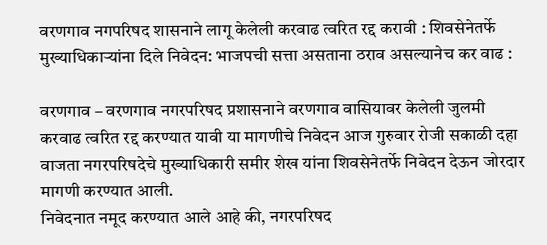वरणगाव नगपरिषद शासनाने लागू केलेली करवाढ त्वरित रद्द करावी : शिवसेनेतर्फे मुख्याधिकार्‍यांना दिले निवेदन: भाजपची सत्ता असताना ठराव असल्यानेच कर वाढ :

वरणगाव – वरणगाव नगरपरिषद प्रशासनाने वरणगाव वासियावर केलेली जुलमी करवाढ त्वरित रद्द करण्यात यावी या मागणीचे निवेदन आज गुरुवार रोजी सकाळी दहा वाजता नगरपरिषदेचे मुख्याधिकारी समीर शेख यांना शिवसेनेतर्फे निवेदन देऊन जोरदार मागणी करण्यात आली.
निवेदनात नमूद करण्यात आले आहे की, नगरपरिषद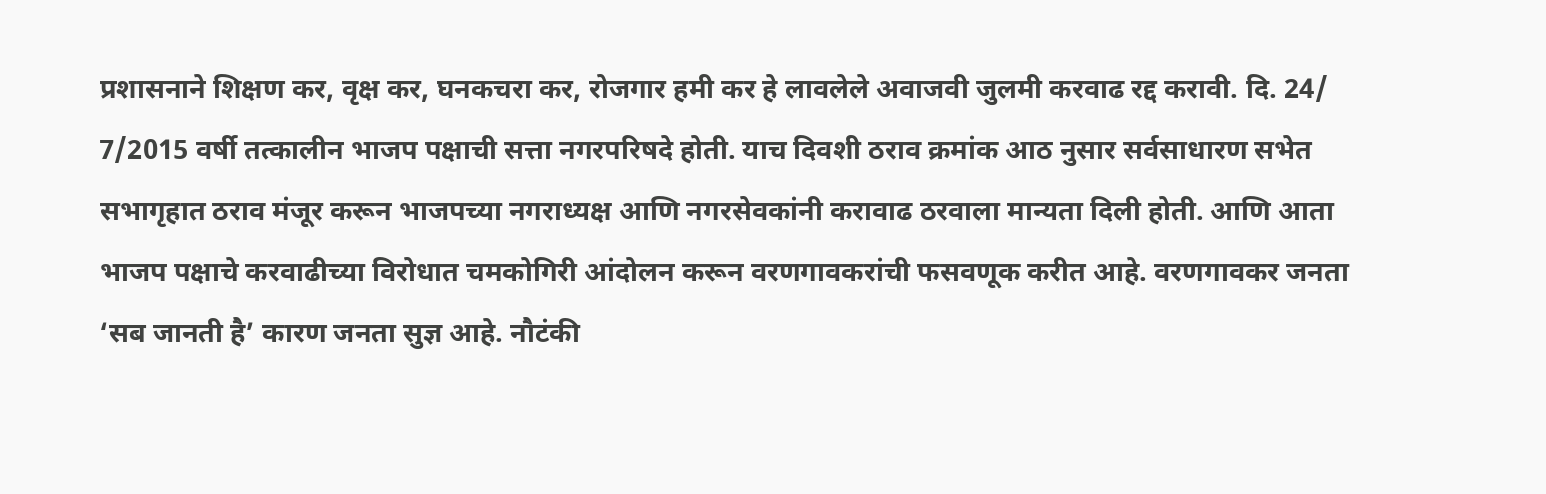प्रशासनाने शिक्षण कर, वृक्ष कर, घनकचरा कर, रोजगार हमी कर हे लावलेले अवाजवी जुलमी करवाढ रद्द करावी. दि. 24/ 7/2015 वर्षी तत्कालीन भाजप पक्षाची सत्ता नगरपरिषदे होती. याच दिवशी ठराव क्रमांक आठ नुसार सर्वसाधारण सभेत सभागृहात ठराव मंजूर करून भाजपच्या नगराध्यक्ष आणि नगरसेवकांनी करावाढ ठरवाला मान्यता दिली होती. आणि आता भाजप पक्षाचे करवाढीच्या विरोधात चमकोगिरी आंदोलन करून वरणगावकरांची फसवणूक करीत आहे. वरणगावकर जनता ‘सब जानती है’ कारण जनता सुज्ञ आहे. नौटंकी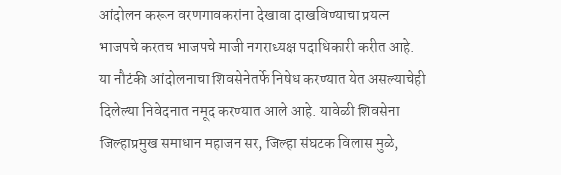आंदोलन करून वरणगावकरांना देखावा दाखविण्याचा प्रयत्न भाजपचे करतच भाजपचे माजी नगराध्यक्ष पदाधिकारी करीत आहे. या नौटंकी आंदोलनाचा शिवसेनेतर्फे निषेध करण्यात येत असल्याचेही दिलेल्या निवेदनात नमूद करण्यात आले आहे. यावेळी शिवसेना जिल्हाप्रमुख समाधान महाजन सर, जिल्हा संघटक विलास मुळे,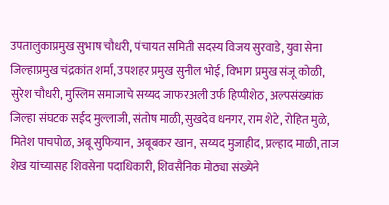उपतालुकाप्रमुख सुभाष चौधरी, पंचायत समिती सदस्य विजय सुरवाडे, युवा सेना जिल्हाप्रमुख चंद्रकांत शर्मा, उपशहर प्रमुख सुनील भोई, विभाग प्रमुख संजू कोळी, सुरेश चौधरी, मुस्लिम समाजाचे सय्यद जाफरअली उर्फ हिप्पीशेठ, अल्पसंख्यांक जिल्हा संघटक सईद मुल्लाजी, संतोष माळी, सुखदेव धनगर, राम शेटे, रोहित मुळे, मितेश पाचपोळ, अबू सुफियान, अबूबकर खान, सय्यद मुजाहीद, प्रल्हाद माळी, ताज शेख यांच्यासह शिवसेना पदाधिकारी, शिवसैनिक मोठ्या संख्येने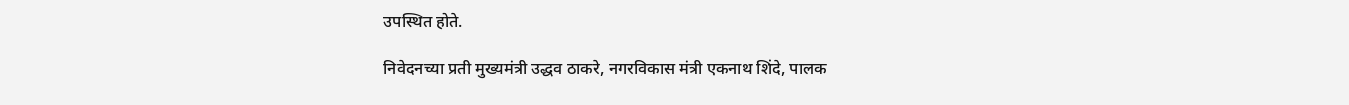उपस्थित होते.

निवेदनच्या प्रती मुख्यमंत्री उद्धव ठाकरे, नगरविकास मंत्री एकनाथ शिंदे, पालक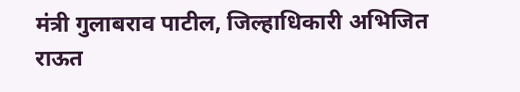मंत्री गुलाबराव पाटील, जिल्हाधिकारी अभिजित राऊत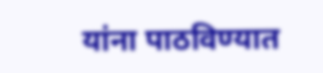यांना पाठविण्यात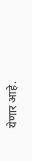येणार आहे.